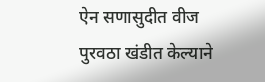ऐन सणासुदीत वीज पुरवठा खंडीत केल्याने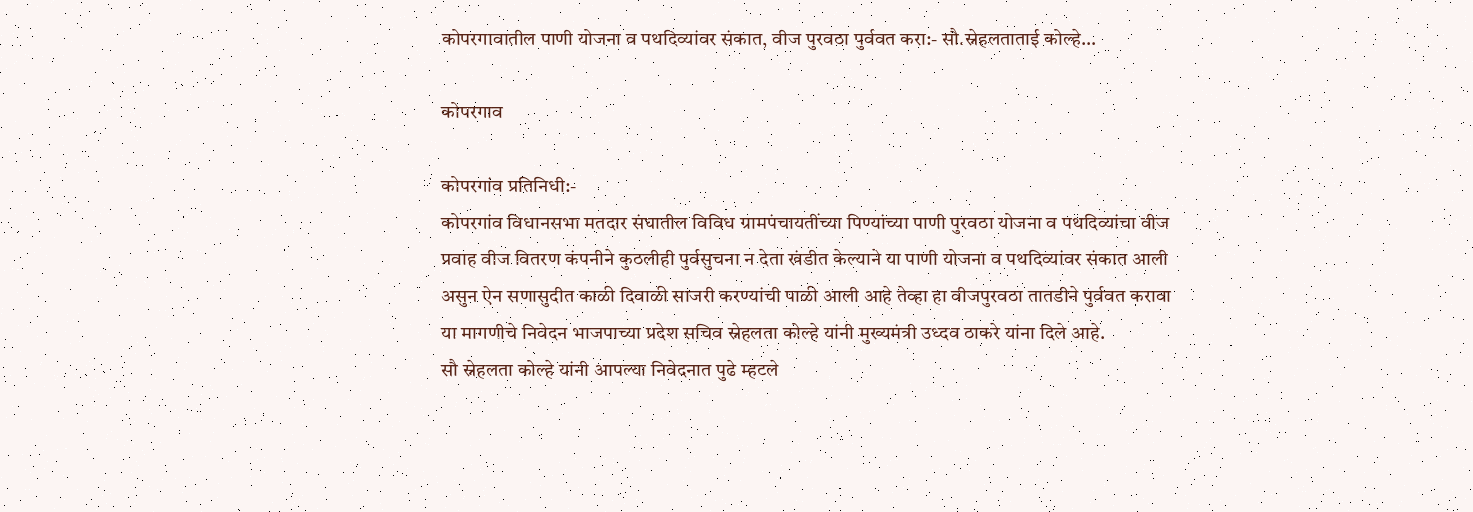कोपरगावातील पाणी योजना व पथदिव्यांवर संकात, वीज पुरवठा पुर्ववत करा:- सौ.स्नेहलताताई कोल्हे…

कोपरगाव

कोपरगांव प्रतिनिधी:-
कोपरगांव विधानसभा मतदार संघातील विविध ग्रामपंचायतींच्या पिण्यांच्या पाणी पुरवठा योजना व पथदिव्यांचा वीज प्रवाह वीज वितरण कंपनीने कुठलीही पुर्वसुचना न देता खंडीत केल्याने या पाणी योजना व पथदिव्यांवर संकात आली असुन ऐन सणासुदीत काळी दिवाळी साजरी करण्यांची पाळी आली आहे तेव्हा हा वीजपुरवठा तातडीने पुर्ववत करावा या मागणीचे निवेदन भाजपाच्या प्रदेश सचिव स्नेहलता कोल्हे यांनी मुख्यमंत्री उध्दव ठाकरे यांना दिले आहे.
सौ स्नेहलता कोल्हे यांनी आपल्या निवेदनात पुढे म्हटले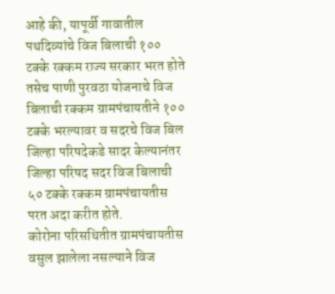आहे की, यापूर्वी गावातील पथदिव्यांचे विज बिलाची १०० टक्के रक्कम राज्य सरकार भरत होते तसेच पाणी पुरवठा योजनाचे विज बिलाची रक्कम ग्रामपंचायतीने १०० टक्के भरल्यावर व सदरचे विज बिल जिल्हा परिषदेकडे सादर केल्यानंतर जिल्हा परिषद सदर विज बिलाची ५० टक्के रक्कम ग्रामपंचायतीस परत अदा करीत होते.
कोरोना परिसथितीत ग्रामपंचायतीस वसुल झालेला नसल्याने विज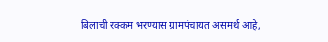बिलाची रक्कम भरण्यास ग्रामपंचायत असमर्थ आहे,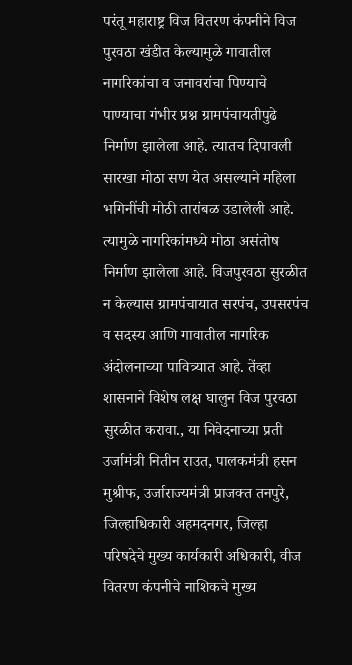परंतू महाराष्ट्र विज वितरण कंपनीने विज पुरवठा खंडीत केल्यामुळे गावातील नागरिकांचा व जनावरांचा पिण्याचे पाण्याचा गंभीर प्रश्न ग्रामपंचायतीपुढे निर्माण झालेला आहे. त्यातच दिपावली सारखा मोठा सण येत असल्याने महिला भगिनींची मोठी तारांबळ उडालेली आहे. त्यामुळे नागरिकांमध्ये मोठा असंतोष निर्माण झालेला आहे. विजपुरवठा सुरळीत न केल्यास ग्रामपंचायात सरपंच, उपसरपंच व सदस्य आणि गावातील नागरिक अंदोलनाच्या पावित्र्यात आहे. तेंव्हा शासनाने विशेष लक्ष घालुन विज पुरवठा सुरळीत करावा., या निवेदनाच्या प्रती उर्जामंत्री नितीन राउत, पालकमंत्री हसन मुश्रीफ, उर्जाराज्यमंत्री प्राजक्त तनपुरे, जिल्हाधिकारी अहमदनगर, जिल्हा परिषदेचे मुख्य कार्यकारी अधिकारी, वीज वितरण कंपनीचे नाशिकचे मुख्य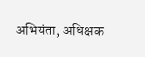अभियंता, अधिक्षक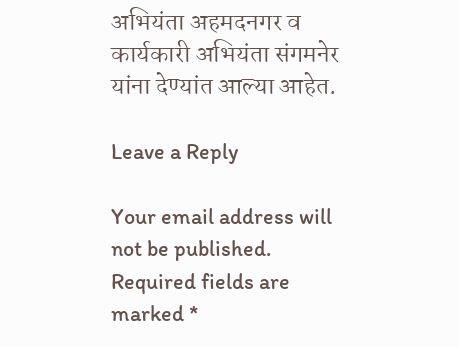अभियंता अहमदनगर व कार्यकारी अभियंता संगमनेर यांना देण्यांत आल्या आहेत.

Leave a Reply

Your email address will not be published. Required fields are marked *